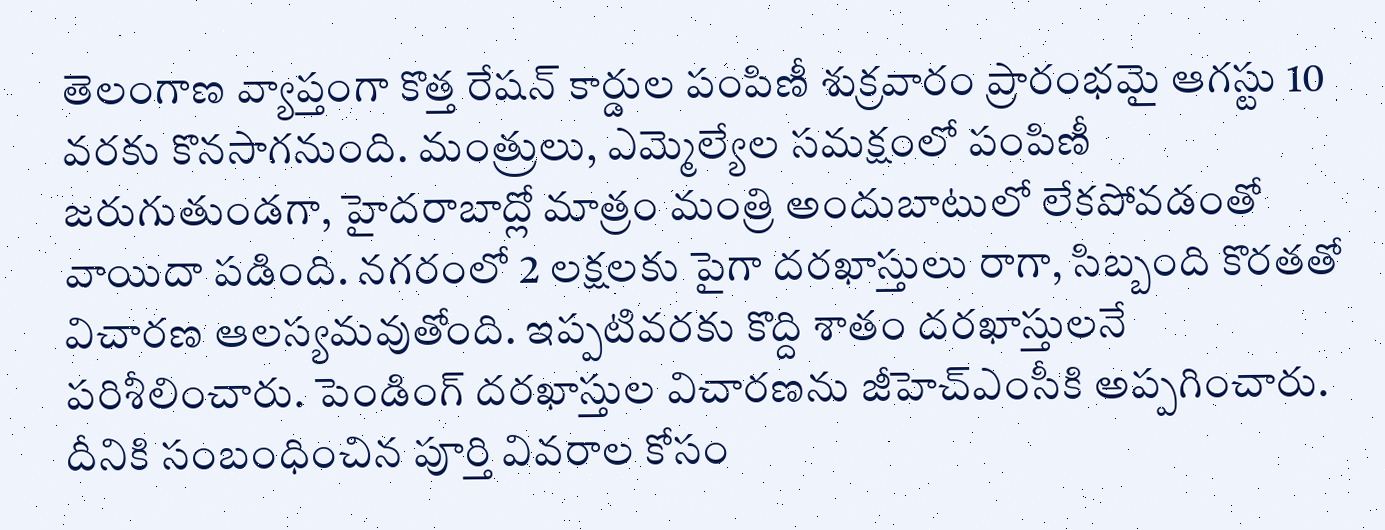తెలంగాణ వ్యాప్తంగా కొత్త రేషన్ కార్డుల పంపిణీ శుక్రవారం ప్రారంభమై ఆగస్టు 10 వరకు కొనసాగనుంది. మంత్రులు, ఎమ్మెల్యేల సమక్షంలో పంపిణీ జరుగుతుండగా, హైదరాబాద్లో మాత్రం మంత్రి అందుబాటులో లేకపోవడంతో వాయిదా పడింది. నగరంలో 2 లక్షలకు పైగా దరఖాస్తులు రాగా, సిబ్బంది కొరతతో విచారణ ఆలస్యమవుతోంది. ఇప్పటివరకు కొద్ది శాతం దరఖాస్తులనే పరిశీలించారు. పెండింగ్ దరఖాస్తుల విచారణను జీహెచ్ఎంసీకి అప్పగించారు. దీనికి సంబంధించిన పూర్తి వివరాల కోసం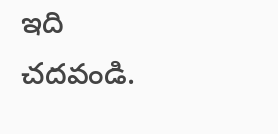ఇది చదవండి.